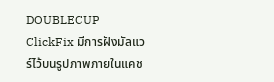DOUBLECUP ClickFix มีการฝังมัลแวร์ไว้บนรูปภาพภายในแคช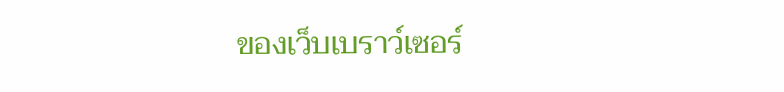ของเว็บเบราว์เซอร์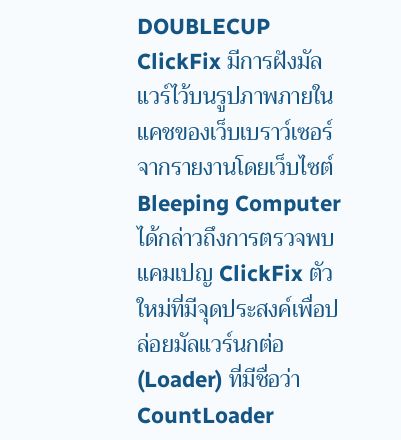DOUBLECUP ClickFix มีการฝังมัลแวร์ไว้บนรูปภาพภายในแคชของเว็บเบราว์เซอร์
จากรายงานโดยเว็บไซต์ Bleeping Computer ได้กล่าวถึงการตรวจพบแคมเปญ ClickFix ตัวใหม่ที่มีจุดประสงค์เพื่อปล่อยมัลแวร์นกต่อ (Loader) ที่มีชื่อว่า CountLoader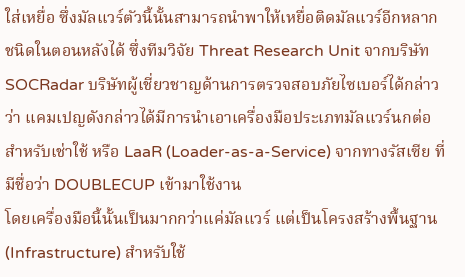ใส่เหยื่อ ซึ่งมัลแวร์ตัวนี้นั้นสามารถนำพาให้เหยื่อติดมัลแวร์อีกหลากชนิดในตอนหลังได้ ซึ่งทีมวิจัย Threat Research Unit จากบริษัท SOCRadar บริษัทผู้เชี่ยวชาญด้านการตรวจสอบภัยไซเบอร์ได้กล่าวว่า แคมเปญดังกล่าวได้มีการนำเอาเครื่องมือประเภทมัลแวร์นกต่อสำหรับเช่าใช้ หรือ LaaR (Loader-as-a-Service) จากทางรัสเซีย ที่มีชื่อว่า DOUBLECUP เข้ามาใช้งาน
โดยเครื่องมือนี้นั้นเป็นมากกว่าแค่มัลแวร์ แต่เป็นโครงสร้างพื้นฐาน (Infrastructure) สำหรับใช้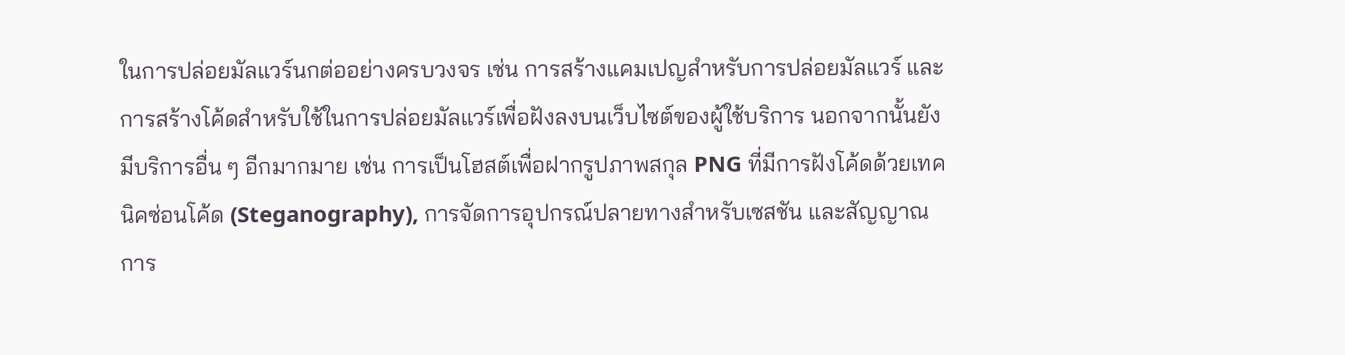ในการปล่อยมัลแวร์นกต่ออย่างครบวงจร เช่น การสร้างแคมเปญสำหรับการปล่อยมัลแวร์ และการสร้างโค้ดสำหรับใช้ในการปล่อยมัลแวร์เพื่อฝังลงบนเว็บไซต์ของผู้ใช้บริการ นอกจากนั้นยังมีบริการอื่น ๆ อีกมากมาย เช่น การเป็นโฮสต์เพื่อฝากรูปภาพสกุล PNG ที่มีการฝังโค้ดด้วยเทคนิคซ่อนโค้ด (Steganography), การจัดการอุปกรณ์ปลายทางสำหรับเซสชัน และสัญญาณการ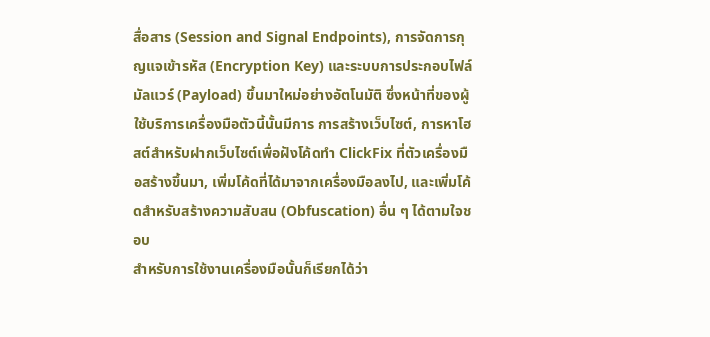สื่อสาร (Session and Signal Endpoints), การจัดการกุญแจเข้ารหัส (Encryption Key) และระบบการประกอบไฟล์มัลแวร์ (Payload) ขึ้นมาใหม่อย่างอัตโนมัติ ซึ่งหน้าที่ของผู้ใช้บริการเครื่องมือตัวนี้นั้นมีการ การสร้างเว็บไซต์, การหาโฮสต์สำหรับฝากเว็บไซต์เพื่อฝังโค้ดทำ ClickFix ที่ตัวเครื่องมือสร้างขึ้นมา, เพิ่มโค้ดที่ได้มาจากเครื่องมือลงไป, และเพิ่มโค้ดสำหรับสร้างความสับสน (Obfuscation) อื่น ๆ ได้ตามใจชอบ
สำหรับการใช้งานเครื่องมือนั้นก็เรียกได้ว่า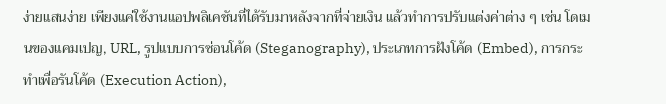ง่ายแสนง่าย เพียงแค่ใช้งานแอปพลิเคชันที่ได้รับมาหลังจากที่จ่ายเงิน แล้วทำการปรับแต่งค่าต่าง ๆ เช่น โดเมนของแคมเปญ, URL, รูปแบบการซ่อนโค้ด (Steganography), ประเภทการฝังโค้ด (Embed), การกระทำเพื่อรันโค้ด (Execution Action),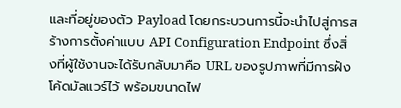และที่อยู่ของตัว Payload โดยกระบวนการนี้จะนำไปสู่การสร้างการตั้งค่าแบบ API Configuration Endpoint ซึ่งสิ่งที่ผู้ใช้งานจะได้รับกลับมาคือ URL ของรูปภาพที่มีการฝังโค้ดมัลแวร์ไว้ พร้อมขนาดไฟ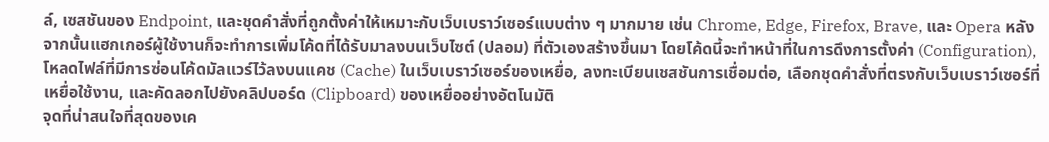ล์, เซสชันของ Endpoint, และชุดคำสั่งที่ถูกตั้งค่าให้เหมาะกับเว็บเบราว์เซอร์แบบต่าง ๆ มากมาย เช่น Chrome, Edge, Firefox, Brave, และ Opera หลังจากนั้นแฮกเกอร์ผู้ใช้งานก็จะทำการเพิ่มโค้ดที่ได้รับมาลงบนเว็บไซต์ (ปลอม) ที่ตัวเองสร้างขึ้นมา โดยโค้ดนี้จะทำหน้าที่ในการดึงการตั้งค่า (Configuration), โหลดไฟล์ที่มีการซ่อนโค้ดมัลแวร์ไว้ลงบนแคช (Cache) ในเว็บเบราว์เซอร์ของเหยื่อ, ลงทะเบียนเชสชันการเชื่อมต่อ, เลือกชุดคำสั่งที่ตรงกับเว็บเบราว์เซอร์ที่เหยื่อใช้งาน, และคัดลอกไปยังคลิปบอร์ด (Clipboard) ของเหยื่ออย่างอัตโนมัติ
จุดที่น่าสนใจที่สุดของเค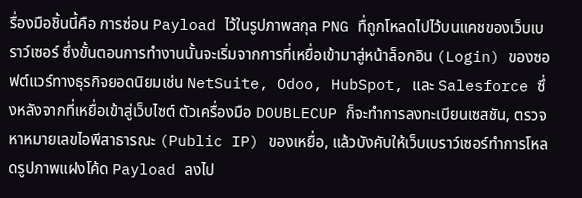รื่องมือชิ้นนี้คือ การซ่อน Payload ไว้ในรูปภาพสกุล PNG ทื่ถูกโหลดไปไว้บนแคชของเว็บเบราว์เซอร์ ซึ่งขั้นตอนการทำงานนั้นจะเริ่มจากการที่เหยื่อเข้ามาสู่หน้าล็อกอิน (Login) ของซอฟต์แวร์ทางธุรกิจยอดนิยมเช่น NetSuite, Odoo, HubSpot, และ Salesforce ซึ่งหลังจากที่เหยื่อเข้าสู่เว็บไซต์ ตัวเครื่องมือ DOUBLECUP ก็จะทำการลงทะเบียนเซสชัน, ตรวจหาหมายเลขไอพีสาธารณะ (Public IP) ของเหยื่อ, แล้วบังคับให้เว็บเบราว์เซอร์ทำการโหลดรูปภาพแฝงโค้ด Payload ลงไป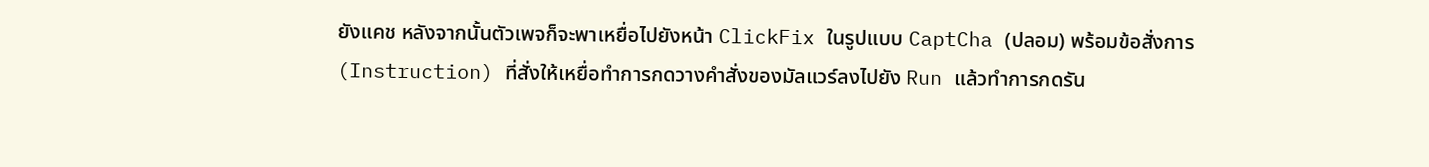ยังแคช หลังจากนั้นตัวเพจก็จะพาเหยื่อไปยังหน้า ClickFix ในรูปแบบ CaptCha (ปลอม) พร้อมข้อสั่งการ (Instruction) ที่สั่งให้เหยื่อทำการกดวางคำสั่งของมัลแวร์ลงไปยัง Run แล้วทำการกดรัน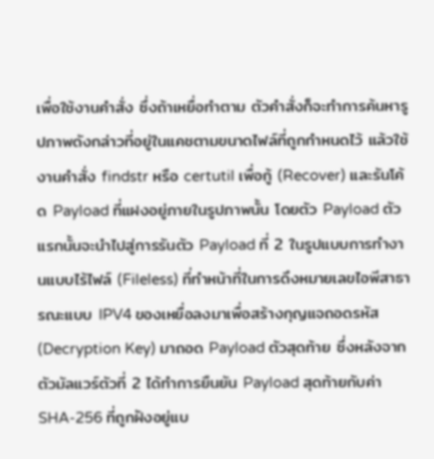เพื่อใช้งานคำสั่ง ซึ่งถ้าเหยื่อทำตาม ตัวคำสั่งก็จะทำการค้นหารูปภาพดังกล่าวที่อยู่ในแคชตามขนาดไฟล์ที่ถูกกำหนดไว้ แล้วใช้งานคำสั่ง findstr หรือ certutil เพื่อกู้ (Recover) และรันโค้ด Payload ที่แฝงอยู่ภายในรูปภาพนั้น โดยตัว Payload ตัวแรกนั้นจะนำไปสู่การรันตัว Payload ที่ 2 ในรูปแบบการทำงานแบบไร้ไฟล์ (Fileless) ที่ทำหน้าที่ในการดึงหมายเลขไอพีสาธารณะแบบ IPV4 ของเหยื่อลงมาเพื่อสร้างกุญแจถอดรหัส (Decryption Key) มาถอด Payload ตัวสุดท้าย ซึ่งหลังจากตัวมัลแวร์ตัวที่ 2 ได้ทำการยืนยัน Payload สุดท้ายกับค่า SHA-256 ที่ถูกฝังอยู่แบ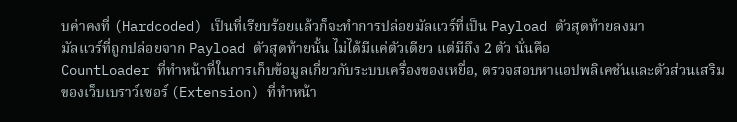บค่าคงที่ (Hardcoded) เป็นที่เรียบร้อยแล้วก็จะทำการปล่อยมัลแวร์ที่เป็น Payload ตัวสุดท้ายลงมา
มัลแวร์ที่ถูกปล่อยจาก Payload ตัวสุดท้ายนั้น ไม่ได้มีแค่ตัวเดียว แต่มีถึง 2 ตัว นั่นคือ
CountLoader ที่ทำหน้าที่ในการเก็บข้อมูลเกี่ยวกับระบบเครื่องของเหยื่อ, ตรวจสอบหาแอปพลิเคชันและตัวส่วนเสริมของเว็บเบราว์เซอร์ (Extension) ที่ทำหน้า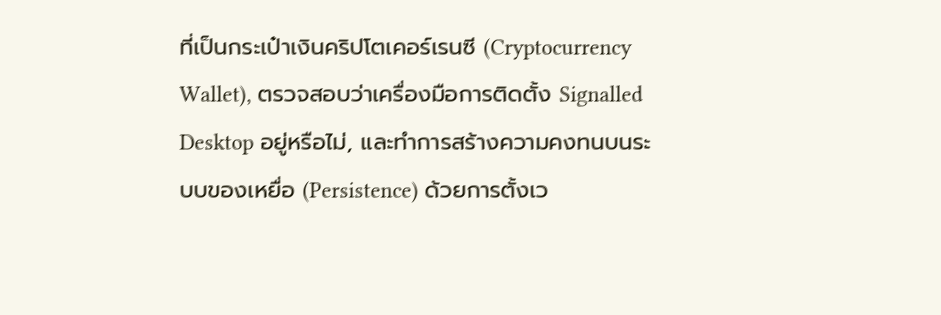ที่เป็นกระเป๋าเงินคริปโตเคอร์เรนซี (Cryptocurrency Wallet), ตรวจสอบว่าเครื่องมือการติดตั้ง Signalled Desktop อยู่หรือไม่, และทำการสร้างความคงทนบนระบบของเหยื่อ (Persistence) ด้วยการตั้งเว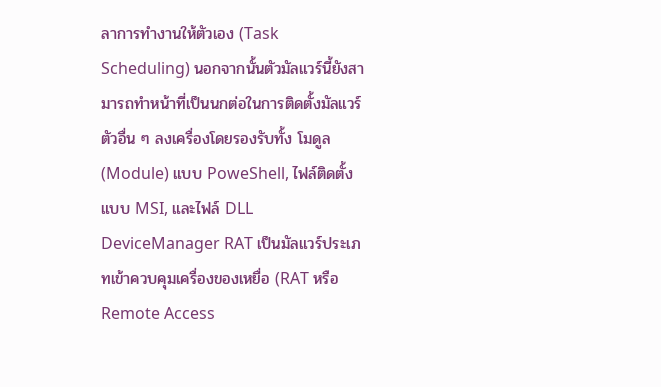ลาการทำงานให้ตัวเอง (Task Scheduling) นอกจากนั้นตัวมัลแวร์นี้ยังสามารถทำหน้าที่เป็นนกต่อในการติดตั้งมัลแวร์ตัวอื่น ๆ ลงเครื่องโดยรองรับทั้ง โมดูล (Module) แบบ PoweShell, ไฟล์ติดตั้งแบบ MSI, และไฟล์ DLL
DeviceManager RAT เป็นมัลแวร์ประเภทเข้าควบคุมเครื่องของเหยื่อ (RAT หรือ Remote Access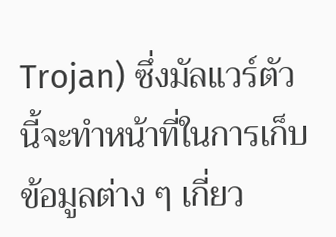Trojan) ซึ่งมัลแวร์ตัวนี้จะทำหน้าที่ในการเก็บข้อมูลต่าง ๆ เกี่ยว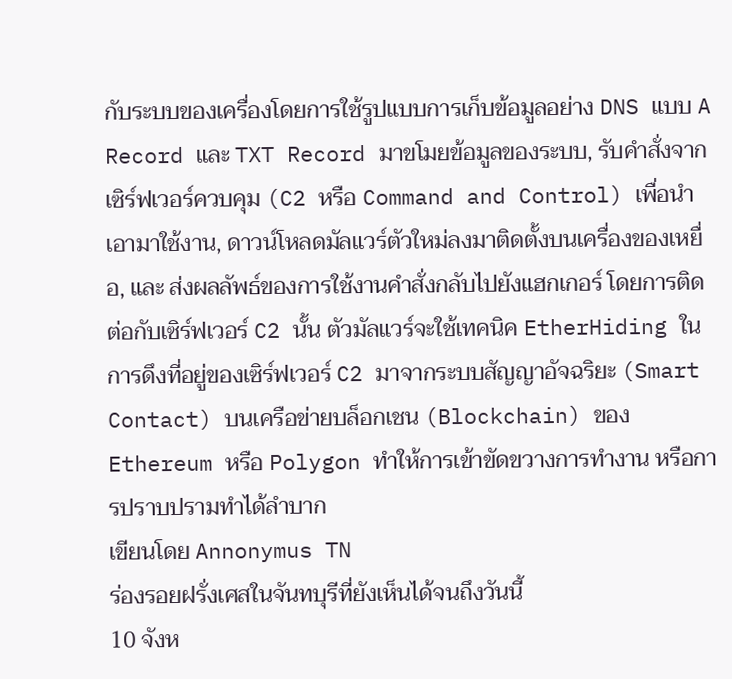กับระบบของเครื่องโดยการใช้รูปแบบการเก็บข้อมูลอย่าง DNS แบบ A Record และ TXT Record มาขโมยข้อมูลของระบบ, รับคำสั่งจากเซิร์ฟเวอร์ควบคุม (C2 หรือ Command and Control) เพื่อนำเอามาใช้งาน, ดาวน์โหลดมัลแวร์ตัวใหม่ลงมาติดตั้งบนเครื่องของเหยื่อ, และ ส่งผลลัพธ์ของการใช้งานคำสั่งกลับไปยังแฮกเกอร์ โดยการติดต่อกับเซิร์ฟเวอร์ C2 นั้น ตัวมัลแวร์จะใช้เทคนิค EtherHiding ในการดึงที่อยู่ของเซิร์ฟเวอร์ C2 มาจากระบบสัญญาอัจฉริยะ (Smart Contact) บนเครือข่ายบล็อกเชน (Blockchain) ของ Ethereum หรือ Polygon ทำให้การเข้าขัดขวางการทำงาน หรือการปราบปรามทำได้ลำบาก
เขียนโดย Annonymus TN
ร่องรอยฝรั่งเศสในจันทบุรีที่ยังเห็นได้จนถึงวันนี้
10 จังห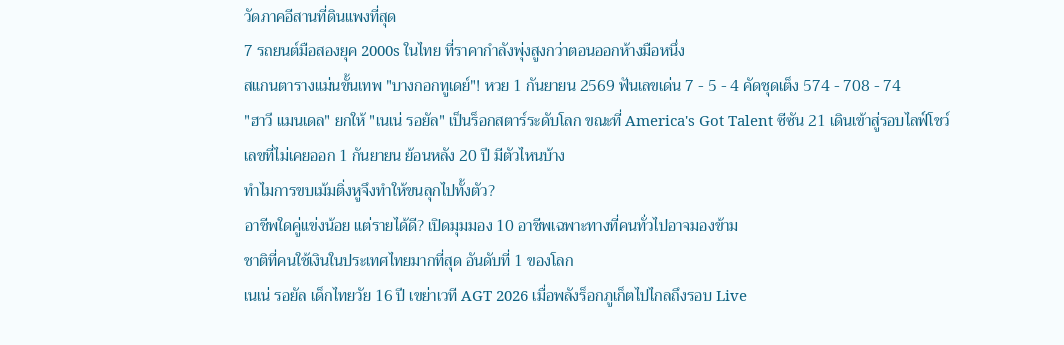วัดภาคอีสานที่ดินแพงที่สุด
7 รถยนต์มือสองยุค 2000s ในไทย ที่ราคากำลังพุ่งสูงกว่าตอนออกห้างมือหนึ่ง
สแกนตารางแม่นขั้นเทพ "บางกอกทูเดย์"! หวย 1 กันยายน 2569 ฟันเลขเด่น 7 - 5 - 4 คัดชุดเต็ง 574 - 708 - 74
"ฮาวี แมนเดล" ยกให้ "เนเน่ รอยัล" เป็นร็อกสตาร์ระดับโลก ขณะที่ America's Got Talent ซีซัน 21 เดินเข้าสู่รอบไลฟ์โชว์
เลขที่ไม่เคยออก 1 กันยายน ย้อนหลัง 20 ปี มีตัวไหนบ้าง
ทำไมการขบเม้มติ่งหูจึงทำให้ขนลุกไปทั้งตัว?
อาชีพใดคู่แข่งน้อย แต่รายได้ดี? เปิดมุมมอง 10 อาชีพเฉพาะทางที่คนทั่วไปอาจมองข้าม
ชาติที่คนใช้เงินในประเทศไทยมากที่สุด อันดับที่ 1 ของโลก
เนเน่ รอยัล เด็กไทยวัย 16 ปี เขย่าเวที AGT 2026 เมื่อพลังร็อกภูเก็ตไปไกลถึงรอบ Live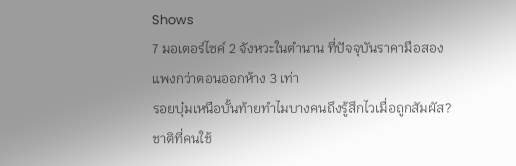Shows
7 มอเตอร์ไซค์ 2 จังหวะในตำนาน ที่ปัจจุบันราคามือสองแพงกว่าตอนออกห้าง 3 เท่า
รอยบุ๋มเหนือบั้นท้ายทำไมบางคนถึงรู้สึกไวเมื่อถูกสัมผัส?
ชาติที่คนใช้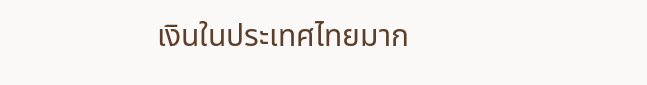เงินในประเทศไทยมาก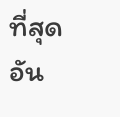ที่สุด อัน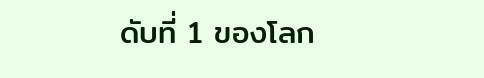ดับที่ 1 ของโลก